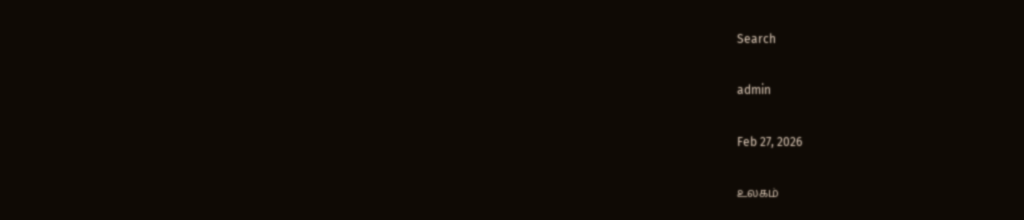Search

admin

Feb 27, 2026

உலகம்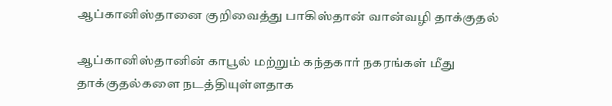ஆப்கானிஸ்தானை குறிவைத்து பாகிஸ்தான் வான்வழி தாக்குதல்

ஆப்கானிஸ்தானின் காபூல் மற்றும் கந்தகார் நகரங்கள் மீது தாக்குதல்களை நடத்தியுள்ளதாக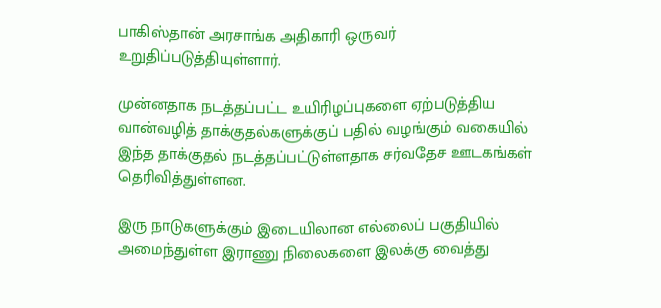பாகிஸ்தான் அரசாங்க அதிகாரி ஒருவர் உறுதிப்படுத்தியுள்ளார்.

முன்னதாக நடத்தப்பட்ட உயிரிழப்புகளை ஏற்படுத்திய வான்வழித் தாக்குதல்களுக்குப் பதில் வழங்கும் வகையில் இந்த தாக்குதல் நடத்தப்பட்டுள்ளதாக சர்வதேச ஊடகங்கள் தெரிவித்துள்ளன.

இரு நாடுகளுக்கும் இடையிலான எல்லைப் பகுதியில் அமைந்துள்ள இராணு நிலைகளை இலக்கு வைத்து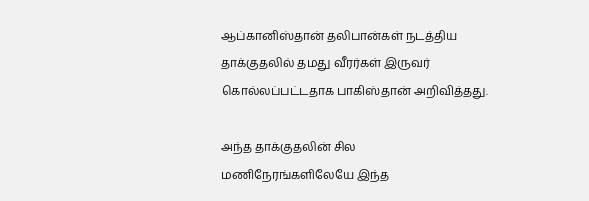ஆப்கானிஸ்தான் தலிபான்கள் நடத்திய தாக்குதலில் தமது வீரர்கள் இருவர் கொல்லப்பட்டதாக பாகிஸ்தான் அறிவித்தது.

அந்த தாக்குதலின் சில மணிநேரங்களிலேயே இந்த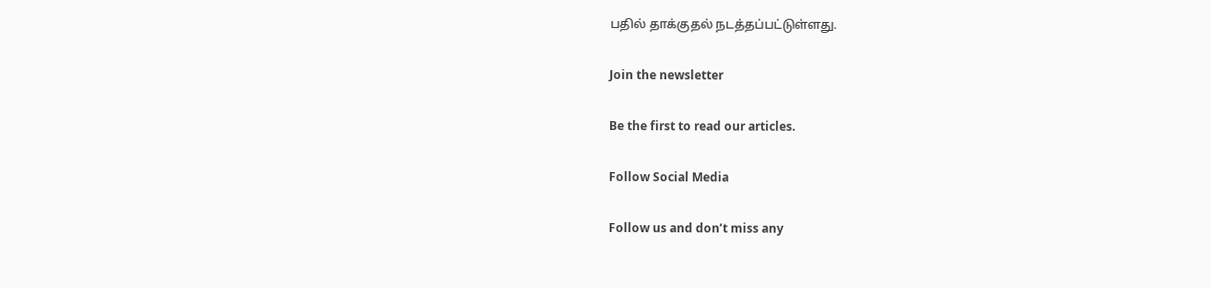பதில் தாக்குதல் நடத்தப்பட்டுள்ளது.

Join the newsletter

Be the first to read our articles.

Follow Social Media

Follow us and don’t miss any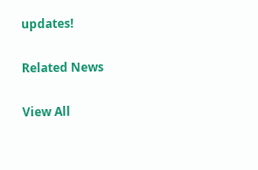updates!

Related News

View All